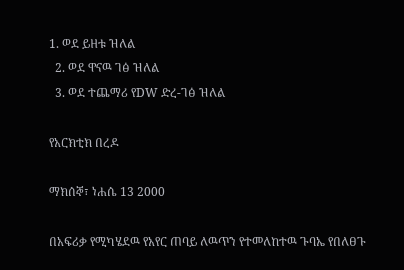1. ወደ ይዘቱ ዝለል
  2. ወደ ዋናዉ ገፅ ዝለል
  3. ወደ ተጨማሪ የDW ድረ-ገፅ ዝለል

የአርክቲክ በረዶ

ማክሰኞ፣ ነሐሴ 13 2000

በአፍሪቃ የሚካሄደዉ የአየር ጠባይ ለዉጥን የተመለከተዉ ጉባኤ የበለፀጉ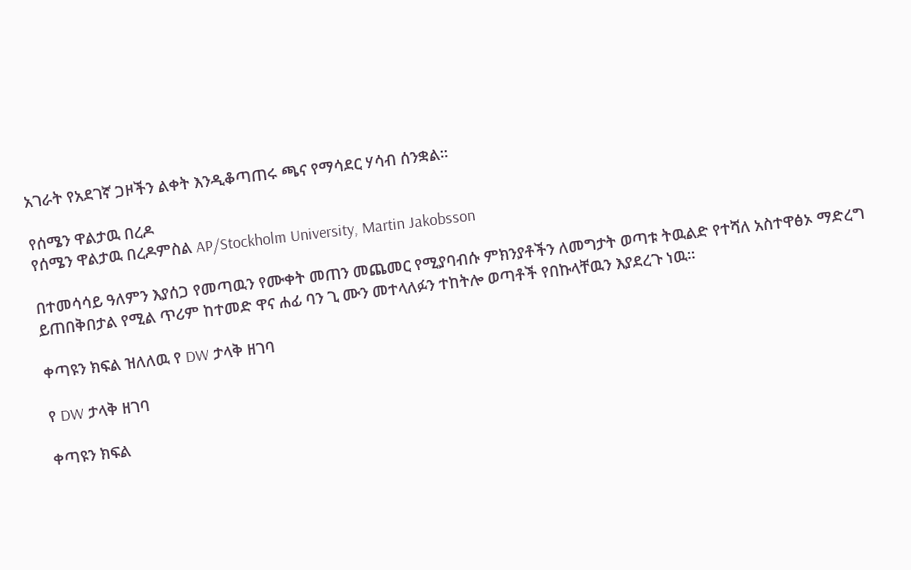አገራት የአደገኛ ጋዞችን ልቀት እንዲቆጣጠሩ ጫና የማሳደር ሃሳብ ሰንቋል።

የሰሜን ዋልታዉ በረዶ
የሰሜን ዋልታዉ በረዶምስል AP/Stockholm University, Martin Jakobsson

በተመሳሳይ ዓለምን እያሰጋ የመጣዉን የሙቀት መጠን መጨመር የሚያባብሱ ምክንያቶችን ለመግታት ወጣቱ ትዉልድ የተሻለ አስተዋፅኦ ማድረግ ይጠበቅበታል የሚል ጥሪም ከተመድ ዋና ሐፊ ባን ጊ ሙን መተላለፉን ተከትሎ ወጣቶች የበኩላቸዉን እያደረጉ ነዉ።

ቀጣዩን ክፍል ዝለለዉ የ DW ታላቅ ዘገባ

የ DW ታላቅ ዘገባ

ቀጣዩን ክፍል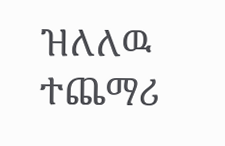ዝለለዉ ተጨማሪ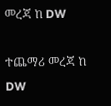መረጃ ከ DW

ተጨማሪ መረጃ ከ DW